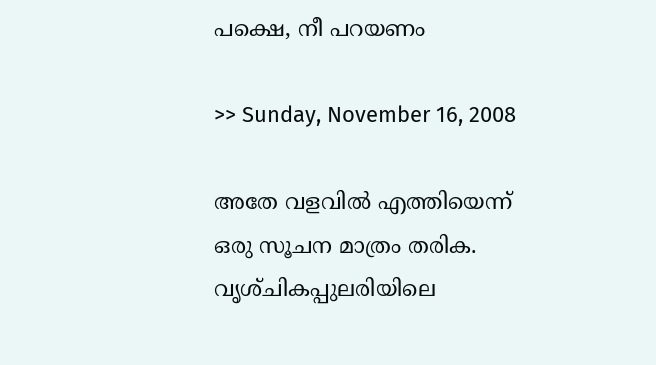പക്ഷെ, നീ പറയണം

>> Sunday, November 16, 2008

അതേ വളവില്‍ എത്തിയെന്ന്
ഒരു സൂചന മാത്രം തരിക.
വൃശ്‌ചികപ്പുലരിയിലെ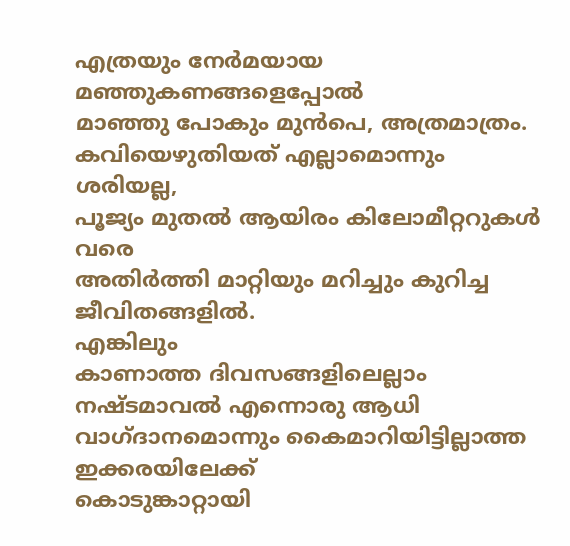എത്രയും നേര്‍മയായ മഞ്ഞുകണങ്ങളെപ്പോല്‍
മാഞ്ഞു പോകും മുന്‍പെ, അത്രമാത്രം.
കവിയെഴുതിയത് എല്ലാമൊന്നും ശരിയല്ല,
പൂജ്യം മുതല്‍ ആയിരം കിലോമീറ്ററുകള്‍ വരെ
അതിര്‍ത്തി മാറ്റിയും മറിച്ചും കുറിച്ച ജീവിതങ്ങളില്‍.
എങ്കിലും
കാണാത്ത ദിവസങ്ങളിലെല്ലാം
നഷ്‌ടമാവല്‍ എന്നൊരു ആധി
വാഗ്‌ദാനമൊന്നും കൈമാറിയിട്ടില്ലാത്ത
ഇക്കരയിലേക്ക്
കൊടുങ്കാറ്റായി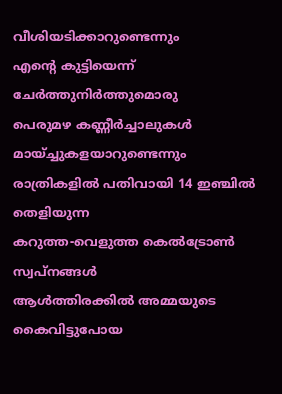വീശിയടിക്കാറുണ്ടെന്നും
എന്റെ കുട്ടിയെന്ന് ചേര്‍ത്തുനിര്‍ത്തുമൊരു
പെരുമഴ കണ്ണീര്‍ച്ചാലുകള്‍ മായ്ച്ചുകളയാറുണ്ടെന്നും
രാത്രികളില്‍ പതിവായി 14 ഇഞ്ചില്‍ തെളിയുന്ന
കറുത്ത-വെളുത്ത കെല്‍ട്രോണ്‍ സ്വപ്നങ്ങള്‍
ആള്‍ത്തിരക്കില്‍ അമ്മയുടെ കൈവിട്ടുപോയ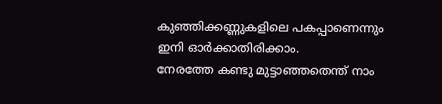കുഞ്ഞിക്കണ്ണുകളിലെ പകപ്പാണെന്നും
ഇനി ഓര്‍ക്കാതിരിക്കാം.
നേരത്തേ കണ്ടു മുട്ടാഞ്ഞതെന്ത് നാം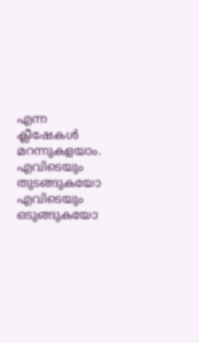എന്ന ക്ലീഷേകള്‍‍ മറന്നുകളയാം.
എവിടെയും തുടങ്ങുകയോ
എവിടെയും ഒടുങ്ങുകയോ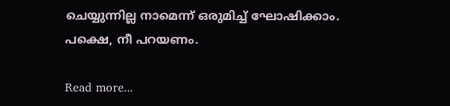ചെയ്യുന്നില്ല നാമെന്ന് ഒരുമിച്ച് ഘോഷിക്കാം.
പക്ഷെ, നീ പറയണം.

Read more...